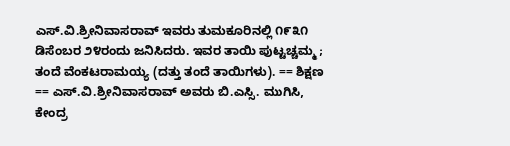ಎಸ್.ವಿ.ಶ್ರೀನಿವಾಸರಾವ್ ಇವರು ತುಮಕೂರಿನಲ್ಲಿ ೧೯೩೧ ಡಿಸೆಂಬರ ೨೪ರಂದು ಜನಿಸಿದರು. ಇವರ ತಾಯಿ ಪುಟ್ಟಚ್ಚಮ್ಮ ; ತಂದೆ ವೆಂಕಟರಾಮಯ್ಯ (ದತ್ತು ತಂದೆ ತಾಯಿಗಳು). == ಶಿಕ್ಷಣ == ಎಸ್.ವಿ.ಶ್ರೀನಿವಾಸರಾವ್ ಅವರು ಬಿ.ಎಸ್ಸಿ. ಮುಗಿಸಿ, ಕೇಂದ್ರ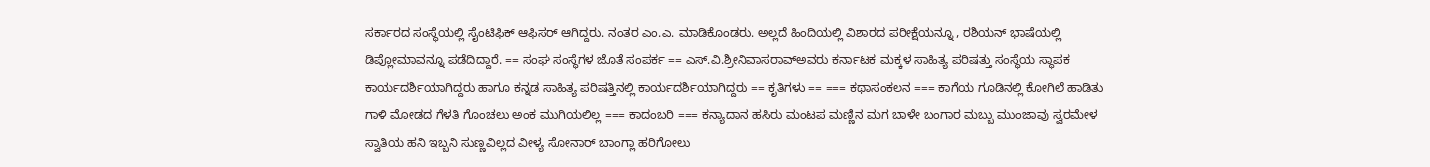ಸರ್ಕಾರದ ಸಂಸ್ಥೆಯಲ್ಲಿ ಸೈಂಟಿಫಿಕ್ ಆಫಿಸರ್ ಆಗಿದ್ದರು. ನಂತರ ಎಂ.ಎ. ಮಾಡಿಕೊಂಡರು. ಅಲ್ಲದೆ ಹಿಂದಿಯಲ್ಲಿ ವಿಶಾರದ ಪರೀಕ್ಷೆಯನ್ನೂ , ರಶಿಯನ್ ಭಾಷೆಯಲ್ಲಿ ಡಿಪ್ಲೋಮಾವನ್ನೂ ಪಡೆದಿದ್ದಾರೆ. == ಸಂಘ ಸಂಸ್ಥೆಗಳ ಜೊತೆ ಸಂಪರ್ಕ == ಎಸ್.ವಿ.ಶ್ರೀನಿವಾಸರಾವ್ಅವರು ಕರ್ನಾಟಕ ಮಕ್ಕಳ ಸಾಹಿತ್ಯ ಪರಿಷತ್ತು ಸಂಸ್ಥೆಯ ಸ್ಥಾಪಕ ಕಾರ್ಯದರ್ಶಿಯಾಗಿದ್ದರು ಹಾಗೂ ಕನ್ನಡ ಸಾಹಿತ್ಯ ಪರಿಷತ್ತಿನಲ್ಲಿ ಕಾರ್ಯದರ್ಶಿಯಾಗಿದ್ದರು == ಕೃತಿಗಳು == === ಕಥಾಸಂಕಲನ === ಕಾಗೆಯ ಗೂಡಿನಲ್ಲಿ ಕೋಗಿಲೆ ಹಾಡಿತು ಗಾಳಿ ಮೋಡದ ಗೆಳತಿ ಗೊಂಚಲು ಅಂಕ ಮುಗಿಯಲಿಲ್ಲ === ಕಾದಂಬರಿ === ಕನ್ಯಾದಾನ ಹಸಿರು ಮಂಟಪ ಮಣ್ಣಿನ ಮಗ ಬಾಳೇ ಬಂಗಾರ ಮಬ್ಬು ಮುಂಜಾವು ಸ್ವರಮೇಳ ಸ್ವಾತಿಯ ಹನಿ ಇಬ್ಬನಿ ಸುಣ್ಣವಿಲ್ಲದ ವೀಳ್ಯ ಸೋನಾರ್ ಬಾಂಗ್ಲಾ ಹರಿಗೋಲು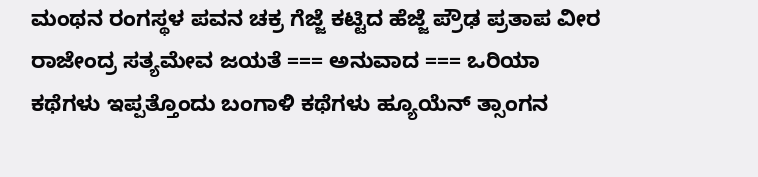ಮಂಥನ ರಂಗಸ್ಥಳ ಪವನ ಚಕ್ರ ಗೆಜ್ಜೆ ಕಟ್ಟಿದ ಹೆಜ್ಜೆ ಪ್ರೌಢ ಪ್ರತಾಪ ವೀರ ರಾಜೇಂದ್ರ ಸತ್ಯಮೇವ ಜಯತೆ === ಅನುವಾದ === ಒರಿಯಾ ಕಥೆಗಳು ಇಪ್ಪತ್ತೊಂದು ಬಂಗಾಳಿ ಕಥೆಗಳು ಹ್ಯೂಯೆನ್ ತ್ಸಾಂಗನ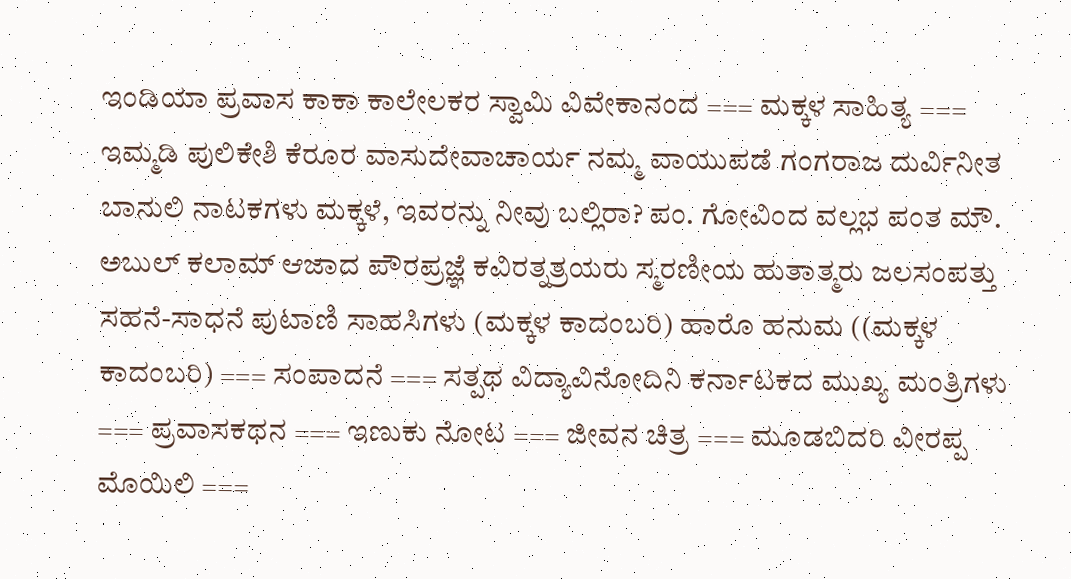ಇಂಡಿಯಾ ಪ್ರವಾಸ ಕಾಕಾ ಕಾಲೇಲಕರ ಸ್ವಾಮಿ ವಿವೇಕಾನಂದ === ಮಕ್ಕಳ ಸಾಹಿತ್ಯ === ಇಮ್ಮಡಿ ಪುಲಿಕೇಶಿ ಕೆರೂರ ವಾಸುದೇವಾಚಾರ್ಯ ನಮ್ಮ ವಾಯುಪಡೆ ಗಂಗರಾಜ ದುರ್ವಿನೀತ ಬಾನುಲಿ ನಾಟಕಗಳು ಮಕ್ಕಳೆ, ಇವರನ್ನು ನೀವು ಬಲ್ಲಿರಾ? ಪಂ. ಗೋವಿಂದ ವಲ್ಲಭ ಪಂತ ಮೌ. ಅಬುಲ್ ಕಲಾಮ್ ಆಜಾದ ಪೌರಪ್ರಜ್ಞೆ ಕವಿರತ್ನತ್ರಯರು ಸ್ಮರಣೀಯ ಹುತಾತ್ಮರು ಜಲಸಂಪತ್ತು ಸಹನೆ-ಸಾಧನೆ ಪುಟಾಣಿ ಸಾಹಸಿಗಳು (ಮಕ್ಕಳ ಕಾದಂಬರಿ) ಹಾರೊ ಹನುಮ ((ಮಕ್ಕಳ ಕಾದಂಬರಿ) === ಸಂಪಾದನೆ === ಸತ್ಪಥ ವಿದ್ಯಾವಿನೋದಿನಿ ಕರ್ನಾಟಕದ ಮುಖ್ಯ ಮಂತ್ರಿಗಳು === ಪ್ರವಾಸಕಥನ === ಇಣುಕು ನೋಟ === ಜೀವನ ಚಿತ್ರ === ಮೂಡಬಿದರಿ ವೀರಪ್ಪ ಮೊಯಿಲಿ ===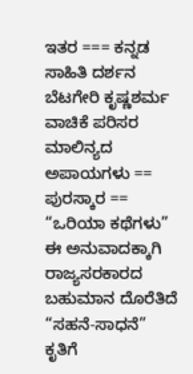ಇತರ === ಕನ್ನಡ ಸಾಹಿತಿ ದರ್ಶನ ಬೆಟಗೇರಿ ಕೃಷ್ಣಶರ್ಮ ವಾಚಿಕೆ ಪರಿಸರ ಮಾಲಿನ್ಯದ ಅಪಾಯಗಳು == ಪುರಸ್ಕಾರ == “ಒರಿಯಾ ಕಥೆಗಳು” ಈ ಅನುವಾದಕ್ಕಾಗಿ ರಾಜ್ಯಸರಕಾರದ ಬಹುಮಾನ ದೊರೆತಿದೆ “ಸಹನೆ-ಸಾಧನೆ” ಕೃತಿಗೆ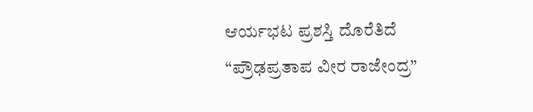ಆರ್ಯಭಟ ಪ್ರಶಸ್ತಿ ದೊರೆತಿದೆ “ಪ್ರೌಢಪ್ರತಾಪ ವೀರ ರಾಜೇಂದ್ರ”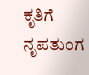ಕೃತಿಗೆ ನೃಪತುಂಗ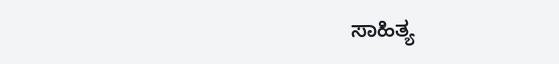ಸಾಹಿತ್ಯ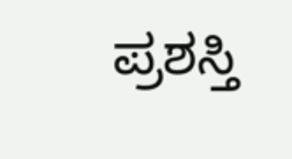ಪ್ರಶಸ್ತಿ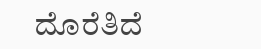ದೊರೆತಿದೆ